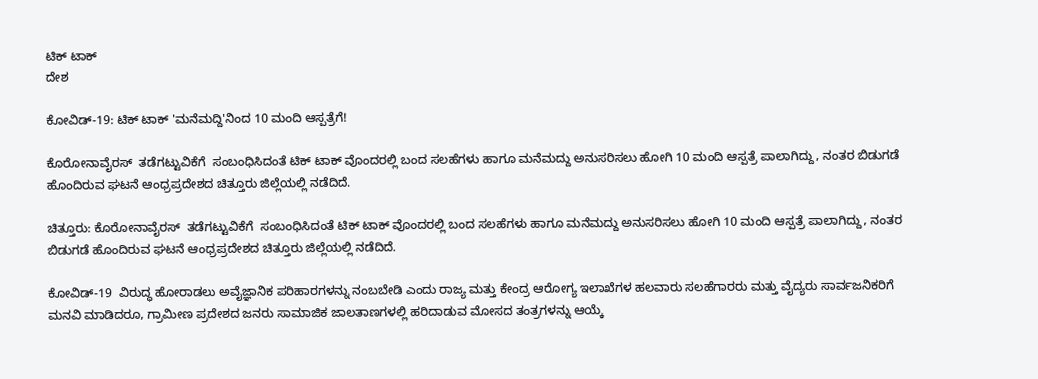ಟಿಕ್ ಟಾಕ್
ದೇಶ

ಕೋವಿಡ್-19: ಟಿಕ್ ಟಾಕ್ 'ಮನೆಮದ್ದಿ'ನಿಂದ 10 ಮಂದಿ ಆಸ್ಪತ್ರೆಗೆ!

ಕೊರೋನಾವೈರಸ್  ತಡೆಗಟ್ಟುವಿಕೆಗೆ  ಸಂಬಂಧಿಸಿದಂತೆ ಟಿಕ್ ಟಾಕ್ ವೊಂದರಲ್ಲಿ ಬಂದ ಸಲಹೆಗಳು ಹಾಗೂ ಮನೆಮದ್ದು ಅನುಸರಿಸಲು ಹೋಗಿ 10 ಮಂದಿ ಆಸ್ಪತ್ರೆ ಪಾಲಾಗಿದ್ದು, ನಂತರ ಬಿಡುಗಡೆ ಹೊಂದಿರುವ ಘಟನೆ ಆಂಧ್ರಪ್ರದೇಶದ ಚಿತ್ತೂರು ಜಿಲ್ಲೆಯಲ್ಲಿ ನಡೆದಿದೆ.

ಚಿತ್ತೂರು: ಕೊರೋನಾವೈರಸ್  ತಡೆಗಟ್ಟುವಿಕೆಗೆ  ಸಂಬಂಧಿಸಿದಂತೆ ಟಿಕ್ ಟಾಕ್ ವೊಂದರಲ್ಲಿ ಬಂದ ಸಲಹೆಗಳು ಹಾಗೂ ಮನೆಮದ್ದು ಅನುಸರಿಸಲು ಹೋಗಿ 10 ಮಂದಿ ಆಸ್ಪತ್ರೆ ಪಾಲಾಗಿದ್ದು, ನಂತರ ಬಿಡುಗಡೆ ಹೊಂದಿರುವ ಘಟನೆ ಆಂಧ್ರಪ್ರದೇಶದ ಚಿತ್ತೂರು ಜಿಲ್ಲೆಯಲ್ಲಿ ನಡೆದಿದೆ.

ಕೋವಿಡ್-19  ವಿರುದ್ಧ ಹೋರಾಡಲು ಅವೈಜ್ಞಾನಿಕ ಪರಿಹಾರಗಳನ್ನು ನಂಬಬೇಡಿ ಎಂದು ರಾಜ್ಯ ಮತ್ತು ಕೇಂದ್ರ ಆರೋಗ್ಯ ಇಲಾಖೆಗಳ ಹಲವಾರು ಸಲಹೆಗಾರರು ಮತ್ತು ವೈದ್ಯರು ಸಾರ್ವಜನಿಕರಿಗೆ ಮನವಿ ಮಾಡಿದರೂ, ಗ್ರಾಮೀಣ ಪ್ರದೇಶದ ಜನರು ಸಾಮಾಜಿಕ ಜಾಲತಾಣಗಳಲ್ಲಿ ಹರಿದಾಡುವ ಮೋಸದ ತಂತ್ರಗಳನ್ನು ಆಯ್ಕೆ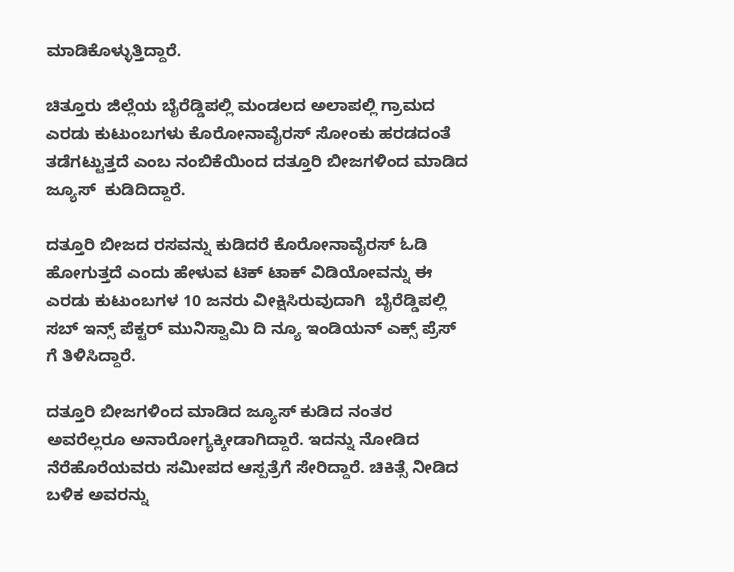ಮಾಡಿಕೊಳ್ಳುತ್ತಿದ್ದಾರೆ.

ಚಿತ್ತೂರು ಜಿಲ್ಲೆಯ ಬೈರೆಡ್ಡಿಪಲ್ಲಿ ಮಂಡಲದ ಅಲಾಪಲ್ಲಿ ಗ್ರಾಮದ ಎರಡು ಕುಟುಂಬಗಳು ಕೊರೋನಾವೈರಸ್ ಸೋಂಕು ಹರಡದಂತೆ ತಡೆಗಟ್ಟುತ್ತದೆ ಎಂಬ ನಂಬಿಕೆಯಿಂದ ದತ್ತೂರಿ ಬೀಜಗಳಿಂದ ಮಾಡಿದ ಜ್ಯೂಸ್  ಕುಡಿದಿದ್ದಾರೆ.

ದತ್ತೂರಿ ಬೀಜದ ರಸವನ್ನು ಕುಡಿದರೆ ಕೊರೋನಾವೈರಸ್ ಓಡಿ ಹೋಗುತ್ತದೆ ಎಂದು ಹೇಳುವ ಟಿಕ್ ಟಾಕ್ ವಿಡಿಯೋವನ್ನು ಈ ಎರಡು ಕುಟುಂಬಗಳ 10 ಜನರು ವೀಕ್ಷಿಸಿರುವುದಾಗಿ  ಬೈರೆಡ್ಡಿಪಲ್ಲಿ ಸಬ್ ಇನ್ಸ್ ಪೆಕ್ಟರ್ ಮುನಿಸ್ವಾಮಿ ದಿ ನ್ಯೂ ಇಂಡಿಯನ್ ಎಕ್ಸ್ ಪ್ರೆಸ್ ಗೆ ತಿಳಿಸಿದ್ದಾರೆ.

ದತ್ತೂರಿ ಬೀಜಗಳಿಂದ ಮಾಡಿದ ಜ್ಯೂಸ್ ಕುಡಿದ ನಂತರ ಅವರೆಲ್ಲರೂ ಅನಾರೋಗ್ಯಕ್ಕೀಡಾಗಿದ್ದಾರೆ. ಇದನ್ನು ನೋಡಿದ ನೆರೆಹೊರೆಯವರು ಸಮೀಪದ ಆಸ್ಪತ್ರೆಗೆ ಸೇರಿದ್ದಾರೆ. ಚಿಕಿತ್ಸೆ ನೀಡಿದ ಬಳಿಕ ಅವರನ್ನು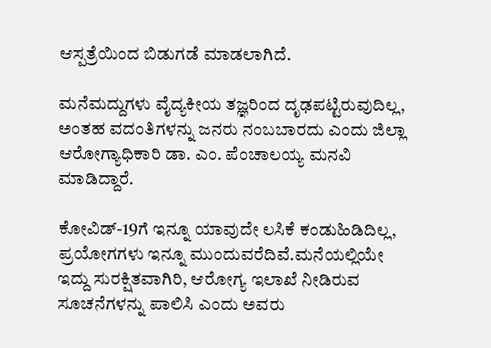ಆಸ್ಪತ್ರೆಯಿಂದ ಬಿಡುಗಡೆ ಮಾಡಲಾಗಿದೆ.

ಮನೆಮದ್ದುಗಳು ವೈದ್ಯಕೀಯ ತಜ್ಞರಿಂದ ದೃಢಪಟ್ಟಿರುವುದಿಲ್ಲ, ಅಂತಹ ವದಂತಿಗಳನ್ನು ಜನರು ನಂಬಬಾರದು ಎಂದು ಜಿಲ್ಲಾ ಆರೋಗ್ಯಾಧಿಕಾರಿ ಡಾ. ಎಂ. ಪೆಂಚಾಲಯ್ಯ ಮನವಿ ಮಾಡಿದ್ದಾರೆ.

ಕೋವಿಡ್-19ಗೆ ಇನ್ನೂ ಯಾವುದೇ ಲಸಿಕೆ ಕಂಡುಹಿಡಿದಿಲ್ಲ, ಪ್ರಯೋಗಗಳು ಇನ್ನೂ ಮುಂದುವರೆದಿವೆ.ಮನೆಯಲ್ಲಿಯೇ ಇದ್ದು ಸುರಕ್ಷಿತವಾಗಿರಿ, ಆರೋಗ್ಯ ಇಲಾಖೆ ನೀಡಿರುವ ಸೂಚನೆಗಳನ್ನು ಪಾಲಿಸಿ ಎಂದು ಅವರು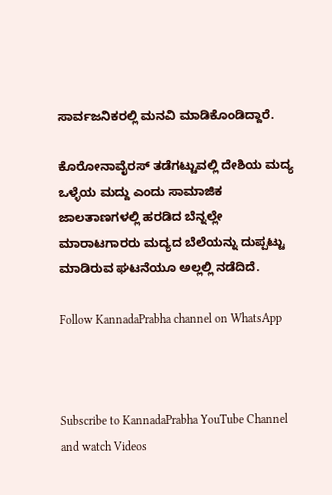ಸಾರ್ವಜನಿಕರಲ್ಲಿ ಮನವಿ ಮಾಡಿಕೊಂಡಿದ್ದಾರೆ.

ಕೊರೋನಾವೈರಸ್ ತಡೆಗಟ್ಟುವಲ್ಲಿ ದೇಶಿಯ ಮದ್ಯ ಒಳ್ಳೆಯ ಮದ್ದು ಎಂದು ಸಾಮಾಜಿಕ ಜಾಲತಾಣಗಳಲ್ಲಿ ಹರಡಿದ ಬೆನ್ನಲ್ಲೇ ಮಾರಾಟಗಾರರು ಮದ್ಯದ ಬೆಲೆಯನ್ನು ದುಪ್ಪಟ್ಟು ಮಾಡಿರುವ ಘಟನೆಯೂ ಅಲ್ಲಲ್ಲಿ ನಡೆದಿದೆ.

Follow KannadaPrabha channel on WhatsApp



Subscribe to KannadaPrabha YouTube Channel and watch Videos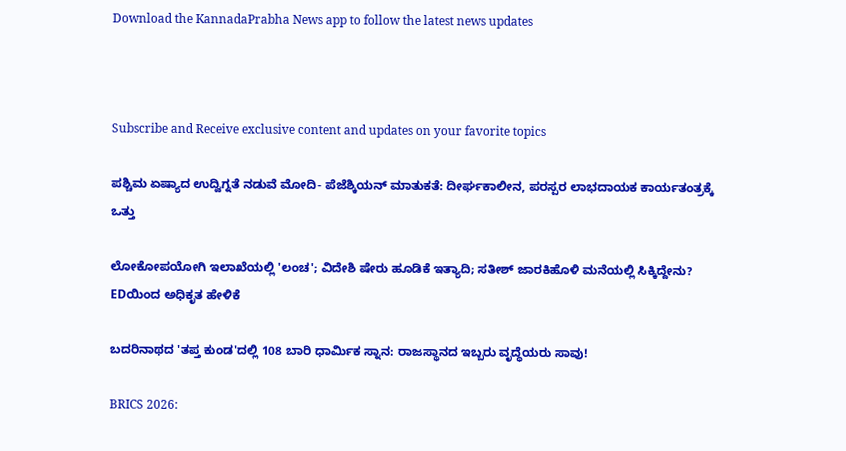Download the KannadaPrabha News app to follow the latest news updates



Subscribe and Receive exclusive content and updates on your favorite topics

ಪಶ್ಚಿಮ ಏಷ್ಯಾದ ಉದ್ವಿಗ್ನತೆ ನಡುವೆ ಮೋದಿ- ಪೆಜೆಶ್ಕಿಯನ್ ಮಾತುಕತೆ: ದೀರ್ಘಕಾಲೀನ, ಪರಸ್ಪರ ಲಾಭದಾಯಕ ಕಾರ್ಯತಂತ್ರಕ್ಕೆ ಒತ್ತು

ಲೋಕೋಪಯೋಗಿ ಇಲಾಖೆಯಲ್ಲಿ 'ಲಂಚ'; ವಿದೇಶಿ ಷೇರು ಹೂಡಿಕೆ ಇತ್ಯಾದಿ; ಸತೀಶ್ ಜಾರಕಿಹೊಳಿ ಮನೆಯಲ್ಲಿ ಸಿಕ್ಕಿದ್ದೇನು? EDಯಿಂದ ಅಧಿಕೃತ ಹೇಳಿಕೆ

ಬದರಿನಾಥದ 'ತಪ್ತ ಕುಂಡ'ದಲ್ಲಿ 108 ಬಾರಿ ಧಾರ್ಮಿಕ ಸ್ನಾನ: ರಾಜಸ್ಥಾನದ ಇಬ್ಬರು ವೃದ್ಧೆಯರು ಸಾವು!

BRICS 2026: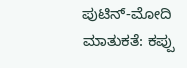ಪುಟಿನ್-ಮೋದಿ ಮಾತುಕತೆ: ಕಪ್ಪು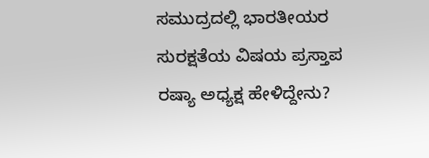ಸಮುದ್ರದಲ್ಲಿ ಭಾರತೀಯರ ಸುರಕ್ಷತೆಯ ವಿಷಯ ಪ್ರಸ್ತಾಪ ರಷ್ಯಾ ಅಧ್ಯಕ್ಷ ಹೇಳಿದ್ದೇನು?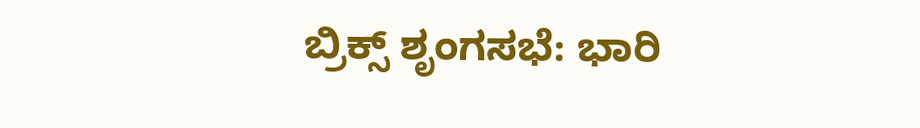ಬ್ರಿಕ್ಸ್ ಶೃಂಗಸಭೆ: ಭಾರಿ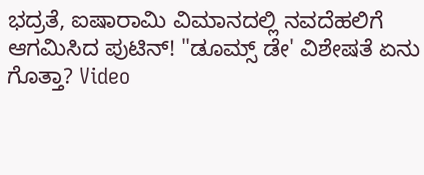ಭದ್ರತೆ, ಐಷಾರಾಮಿ ವಿಮಾನದಲ್ಲಿ ನವದೆಹಲಿಗೆ ಆಗಮಿಸಿದ ಪುಟಿನ್! "ಡೂಮ್ಸ್ ಡೇ' ವಿಶೇಷತೆ ಏನು ಗೊತ್ತಾ? Video